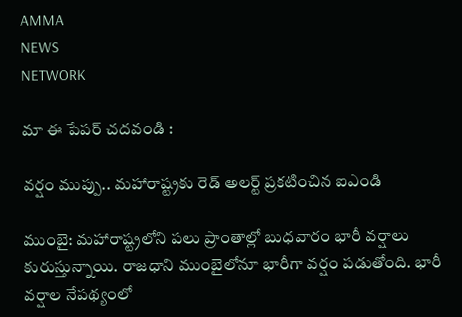AMMA
NEWS
NETWORK

మా ఈ పేపర్ చదవండి :

వర్షం ముప్పు.. మహారాష్ట్రకు రెడ్ అలర్ట్ ప్రకటించిన ఐఎండి

ముంబై: మహారాష్ట్రలోని పలు ప్రాంతాల్లో బుధవారం భారీ వర్షాలు కురుస్తున్నాయి. రాజధాని ముంబైలోనూ భారీగా వర్షం పడుతోంది. భారీ వర్షాల నేపథ్యంలో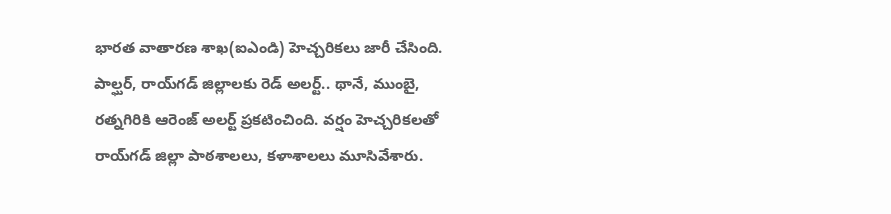భారత వాతారణ శాఖ(ఐఎండి) హెచ్చరికలు జారీ చేసింది. పాల్ఘర్, రాయ్‌గడ్ జిల్లాలకు రెడ్ అలర్ట్.. థానే, ముంబై, రత్నగిరికి ఆరెంజ్ అలర్ట్ ప్రకటించింది. వర్షం హెచ్చరికలతో రాయ్‌గడ్ జిల్లా పాఠశాలలు, కళాశాలలు మూసివేశారు.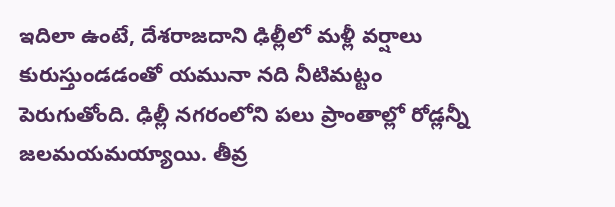ఇదిలా ఉంటే, దేశరాజదాని ఢిల్లీలో మళ్లీ వర్షాలు కురుస్తుండడంతో యమునా నది నీటిమట్టం పెరుగుతోంది. ఢిల్లీ నగరంలోని పలు ప్రాంతాల్లో రోడ్లన్నీ జలమయమయ్యాయి. తీవ్ర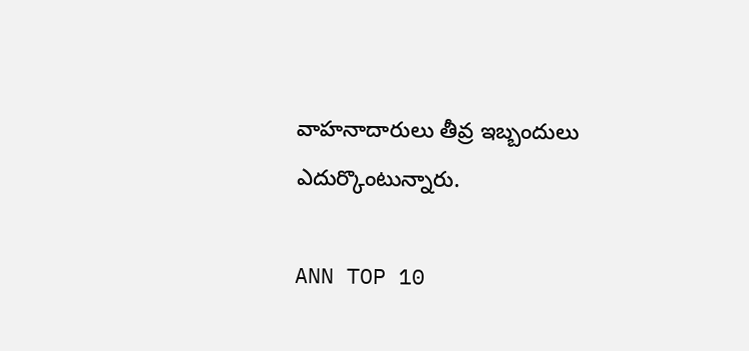వాహనాదారులు తీవ్ర ఇబ్బందులు ఎదుర్కొంటున్నారు.

ANN TOP 10